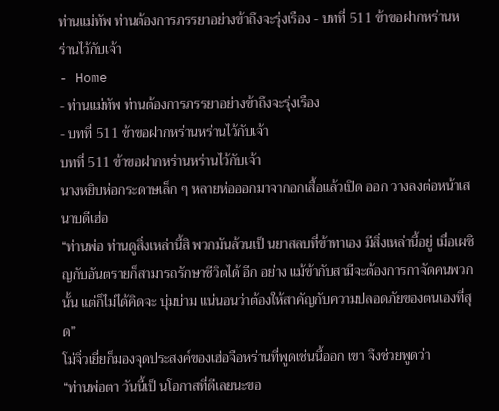ท่านแม่ทัพ ท่านต้องการภรรยาอย่างข้าถึงจะรุ่งเรือง - บทที่ 511 ข้าขอฝากหร่านหร่านไว้กับเจ้า
- Home
- ท่านแม่ทัพ ท่านต้องการภรรยาอย่างข้าถึงจะรุ่งเรือง
- บทที่ 511 ข้าขอฝากหร่านหร่านไว้กับเจ้า
บทที่ 511 ข้าขอฝากหร่านหร่านไว้กับเจ้า
นางหยิบห่อกระดาษเล็ก ๆ หลายห่อออกมาจากอกเสื้อแล้วเปิด ออก วางลงต่อหน้าเสนาบดีเฮ่อ
“ท่านพ่อ ท่านดูสิ่งเหล่านี้สิ พวกมันล้วนเป็ นยาสลบที่ข้าทาเอง มีสิ่งเหล่านี้อยู่ เมื่อเผชิญกับอันตรายก็สามารถรักษาชีวิตได้ อีก อย่าง แม้ข้ากับสามีจะต้องการกาจัดคนพวกนั้น แต่ก็ไม่ได้คิดจะ บุ่มบ่าม แน่นอนว่าต้องให้สาคัญกับความปลอดภัยของตนเองที่สุด”
โม่จิ่วเยี่ยก็มองจุดประสงค์ของเฮ่อจือหร่านที่พูดเช่นนี้ออก เขา จึงช่วยพูดว่า
“ท่านพ่อตา วันนี้เป็ นโอกาสที่ดีเลยนะขอ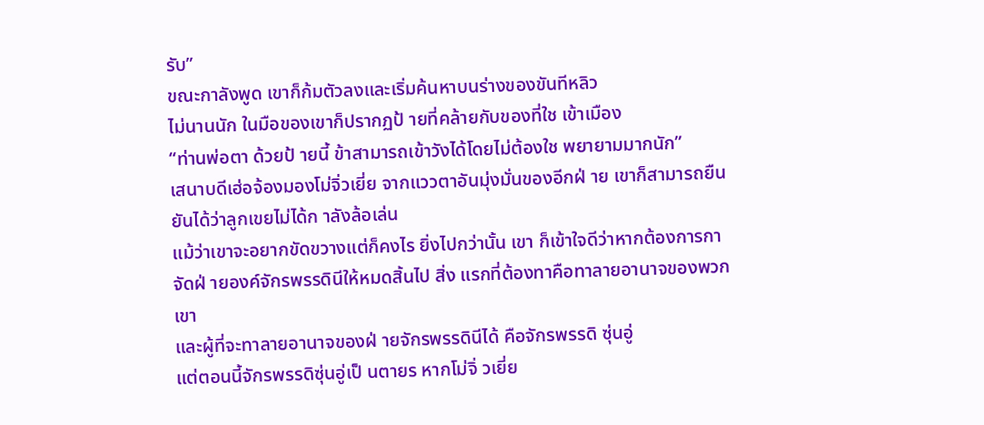รับ”
ขณะกาลังพูด เขาก็ก้มตัวลงและเริ่มค้นหาบนร่างของขันทีหลิว
ไม่นานนัก ในมือของเขาก็ปรากฏป้ ายที่คล้ายกับของที่ใช เข้าเมือง
“ท่านพ่อตา ด้วยป้ ายนี้ ข้าสามารถเข้าวังได้โดยไม่ต้องใช พยายามมากนัก”
เสนาบดีเฮ่อจ้องมองโม่จิ่วเยี่ย จากแววตาอันมุ่งมั่นของอีกฝ่ าย เขาก็สามารถยืนยันได้ว่าลูกเขยไม่ได้ก าลังล้อเล่น
แม้ว่าเขาจะอยากขัดขวางแต่ก็คงไร ยิ่งไปกว่านั้น เขา ก็เข้าใจดีว่าหากต้องการกาจัดฝ่ ายองค์จักรพรรดินีให้หมดสิ้นไป สิ่ง แรกที่ต้องทาคือทาลายอานาจของพวกเขา
และผู้ที่จะทาลายอานาจของฝ่ ายจักรพรรดินีได้ คือจักรพรรดิ ซุ่นอู่
แต่ตอนนี้จักรพรรดิซุ่นอู่เป็ นตายร หากโม่จิ่ วเยี่ย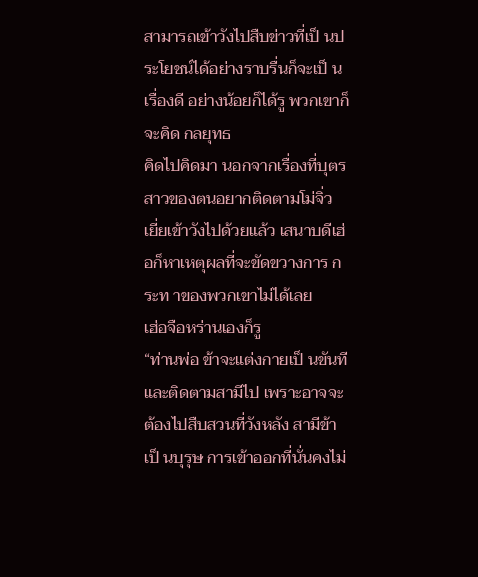สามารถเข้าวังไปสืบข่าวที่เป็ นประโยชน์ได้อย่างราบรื่นก็จะเป็ น
เรื่องดี อย่างน้อยก็ได้รู พวกเขาก็จะคิด กลยุทธ
คิดไปคิดมา นอกจากเรื่องที่บุตรสาวของตนอยากติดตามโม่จิ่ว เยี่ยเข้าวังไปด้วยแล้ว เสนาบดีเฮ่อก็หาเหตุผลที่จะขัดขวางการ กระท าของพวกเขาไม่ได้เลย
เฮ่อจือหร่านเองก็รู
“ท่านพ่อ ข้าจะแต่งกายเป็ นขันทีและติดตามสามีไป เพราะอาจจะ ต้องไปสืบสวนที่วังหลัง สามีข้าเป็ นบุรุษ การเข้าออกที่นั่นคงไม่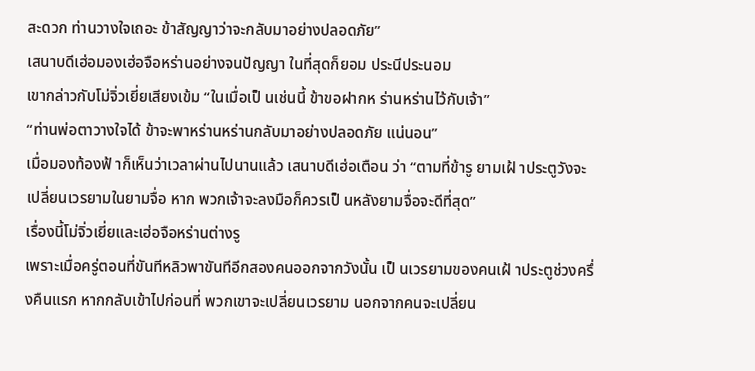สะดวก ท่านวางใจเถอะ ข้าสัญญาว่าจะกลับมาอย่างปลอดภัย”
เสนาบดีเฮ่อมองเฮ่อจือหร่านอย่างจนปัญญา ในที่สุดก็ยอม ประนีประนอม
เขากล่าวกับโม่จิ่วเยี่ยเสียงเข้ม “ในเมื่อเป็ นเช่นนี้ ข้าขอฝากห ร่านหร่านไว้กับเจ้า”
“ท่านพ่อตาวางใจได้ ข้าจะพาหร่านหร่านกลับมาอย่างปลอดภัย แน่นอน”
เมื่อมองท้องฟ้ าก็เห็นว่าเวลาผ่านไปนานแล้ว เสนาบดีเฮ่อเตือน ว่า “ตามที่ข้ารู ยามเฝ้ าประตูวังจะเปลี่ยนเวรยามในยามจื่อ หาก พวกเจ้าจะลงมือก็ควรเป็ นหลังยามจื่อจะดีที่สุด”
เรื่องนี้โม่จิ่วเยี่ยและเฮ่อจือหร่านต่างรู
เพราะเมื่อครู่ตอนที่ขันทีหลิวพาขันทีอีกสองคนออกจากวังนั้น เป็ นเวรยามของคนเฝ้ าประตูช่วงครึ่งคืนแรก หากกลับเข้าไปก่อนที่ พวกเขาจะเปลี่ยนเวรยาม นอกจากคนจะเปลี่ยน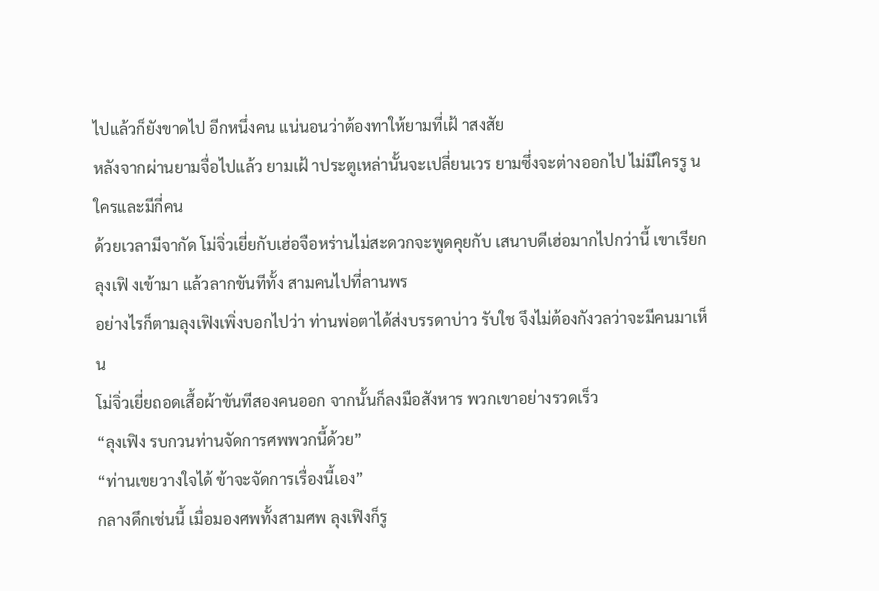ไปแล้วก็ยังขาดไป อีกหนึ่งคน แน่นอนว่าต้องทาให้ยามที่เฝ้ าสงสัย
หลังจากผ่านยามจื่อไปแล้ว ยามเฝ้ าประตูเหล่านั้นจะเปลี่ยนเวร ยามซึ่งจะต่างออกไป ไม่มีใครรู น ใครและมีกี่คน
ด้วยเวลามีจากัด โม่จิ่วเยี่ยกับเฮ่อจือหร่านไม่สะดวกจะพูดคุยกับ เสนาบดีเฮ่อมากไปกว่านี้ เขาเรียกลุงเฟิ งเข้ามา แล้วลากขันทีทั้ง สามคนไปที่ลานพร
อย่างไรก็ตามลุงเฟิงเพิ่งบอกไปว่า ท่านพ่อตาได้ส่งบรรดาบ่าว รับใช จึงไม่ต้องกังวลว่าจะมีคนมาเห็น
โม่จิ่วเยี่ยถอดเสื้อผ้าขันทีสองคนออก จากนั้นก็ลงมือสังหาร พวกเขาอย่างรวดเร็ว
“ลุงเฟิง รบกวนท่านจัดการศพพวกนี้ด้วย”
“ท่านเขยวางใจได้ ข้าจะจัดการเรื่องนี้เอง”
กลางดึกเช่นนี้ เมื่อมองศพทั้งสามศพ ลุงเฟิงก็รู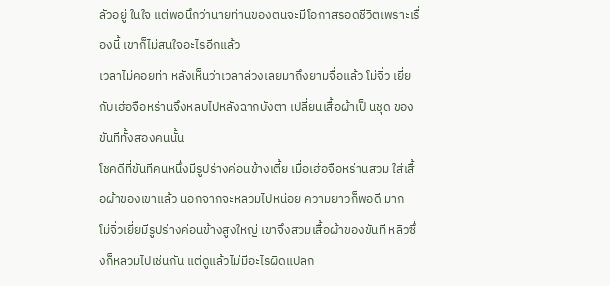ลัวอยู่ ในใจ แต่พอนึกว่านายท่านของตนจะมีโอกาสรอดชีวิตเพราะเรื่องนี้ เขาก็ไม่สนใจอะไรอีกแล้ว
เวลาไม่คอยท่า หลังเห็นว่าเวลาล่วงเลยมาถึงยามจื่อแล้ว โม่จิ่ว เยี่ยกับเฮ่อจือหร่านจึงหลบไปหลังฉากบังตา เปลี่ยนเสื้อผ้าเป็ นชุด ของขันทีทั้งสองคนนั้น
โชคดีที่ขันทีคนหนึ่งมีรูปร่างค่อนข้างเตี้ย เมื่อเฮ่อจือหร่านสวม ใส่เสื้อผ้าของเขาแล้ว นอกจากจะหลวมไปหน่อย ความยาวก็พอดี มาก
โม่จิ่วเยี่ยมีรูปร่างค่อนข้างสูงใหญ่ เขาจึงสวมเสื้อผ้าของขันที หลิวซึ่งก็หลวมไปเช่นกัน แต่ดูแล้วไม่มีอะไรผิดแปลก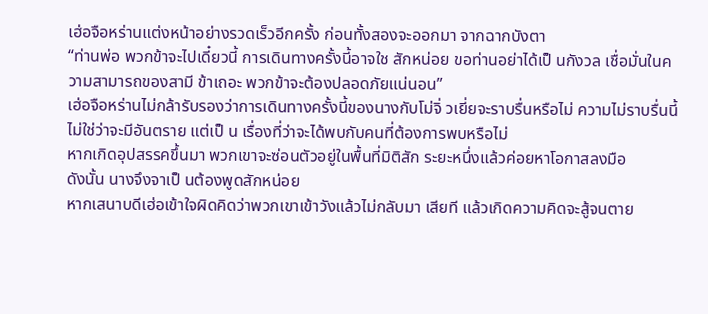เฮ่อจือหร่านแต่งหน้าอย่างรวดเร็วอีกครั้ง ก่อนทั้งสองจะออกมา จากฉากบังตา
“ท่านพ่อ พวกข้าจะไปเดี๋ยวนี้ การเดินทางครั้งนี้อาจใช สักหน่อย ขอท่านอย่าได้เป็ นกังวล เชื่อมั่นในความสามารถของสามี ข้าเถอะ พวกข้าจะต้องปลอดภัยแน่นอน”
เฮ่อจือหร่านไม่กล้ารับรองว่าการเดินทางครั้งนี้ของนางกับโม่จิ่ วเยี่ยจะราบรื่นหรือไม่ ความไม่ราบรื่นนี้ไม่ใช่ว่าจะมีอันตราย แต่เป็ น เรื่องที่ว่าจะได้พบกับคนที่ต้องการพบหรือไม่
หากเกิดอุปสรรคขึ้นมา พวกเขาจะซ่อนตัวอยู่ในพื้นที่มิติสัก ระยะหนึ่งแล้วค่อยหาโอกาสลงมือ
ดังนั้น นางจึงจาเป็ นต้องพูดสักหน่อย
หากเสนาบดีเฮ่อเข้าใจผิดคิดว่าพวกเขาเข้าวังแล้วไม่กลับมา เสียที แล้วเกิดความคิดจะสู้จนตาย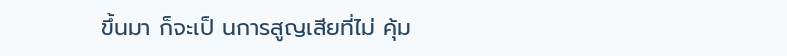ขึ้นมา ก็จะเป็ นการสูญเสียที่ไม่ คุ้ม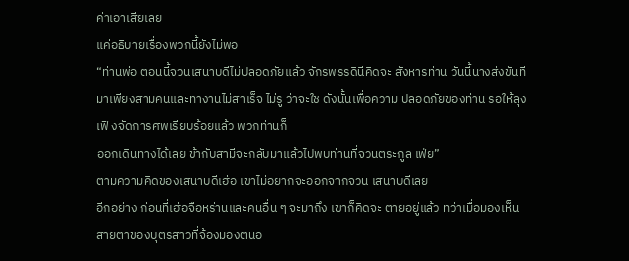ค่าเอาเสียเลย
แค่อธิบายเรื่องพวกนี้ยังไม่พอ
“ท่านพ่อ ตอนนี้จวนเสนาบดีไม่ปลอดภัยแล้ว จักรพรรดินีคิดจะ สังหารท่าน วันนี้นางส่งขันทีมาเพียงสามคนและทางานไม่สาเร็จ ไม่รู ว่าจะใช ดังนั้นเพื่อความ ปลอดภัยของท่าน รอให้ลุงเฟิ งจัดการศพเรียบร้อยแล้ว พวกท่านก็
ออกเดินทางได้เลย ข้ากับสามีจะกลับมาแล้วไปพบท่านที่จวนตระกูล เฟ่ย”
ตามความคิดของเสนาบดีเฮ่อ เขาไม่อยากจะออกจากจวน เสนาบดีเลย
อีกอย่าง ก่อนที่เฮ่อจือหร่านและคนอื่น ๆ จะมาถึง เขาก็คิดจะ ตายอยู่แล้ว ทว่าเมื่อมองเห็นสายตาของบุตรสาวที่จ้องมองตนอ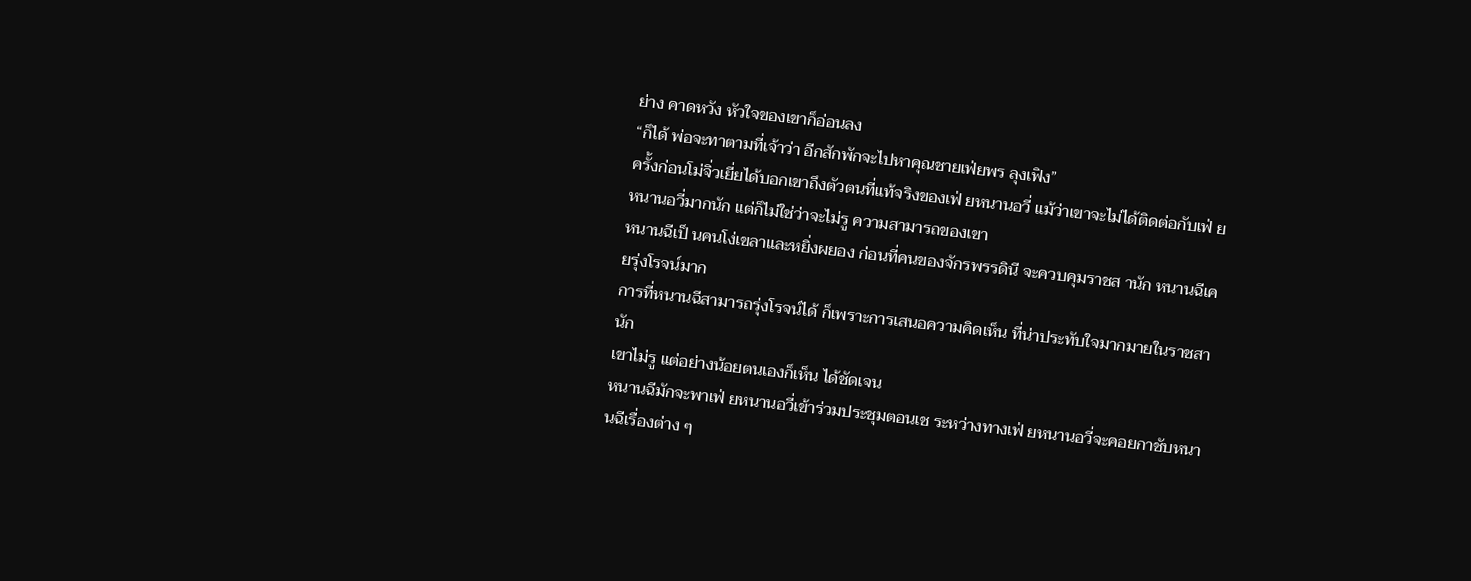ย่าง คาดหวัง หัวใจของเขาก็อ่อนลง
“ก็ได้ พ่อจะทาตามที่เจ้าว่า อีกสักพักจะไปหาคุณชายเฟ่ยพร ลุงเฟิง”
ครั้งก่อนโม่จิ่วเยี่ยได้บอกเขาถึงตัวตนที่แท้จริงของเฟ่ ยหนานอวี่ แม้ว่าเขาจะไม่ได้ติดต่อกับเฟ่ ยหนานอวี่มากนัก แต่ก็ไม่ใช่ว่าจะไม่รู ความสามารถของเขา
หนานฉีเป็ นคนโง่เขลาและหยิ่งผยอง ก่อนที่คนของจักรพรรดินี จะควบคุมราชส านัก หนานฉีเคยรุ่งโรจน์มาก
การที่หนานฉีสามารถรุ่งโรจน์ได้ ก็เพราะการเสนอความคิดเห็น ที่น่าประทับใจมากมายในราชสานัก
เขาไม่รู แต่อย่างน้อยตนเองก็เห็น ได้ชัดเจน
หนานฉีมักจะพาเฟ่ ยหนานอวี่เข้าร่วมประชุมตอนเช ระหว่างทางเฟ่ ยหนานอวี่จะคอยกาชับหนานฉีเรื่องต่าง ๆ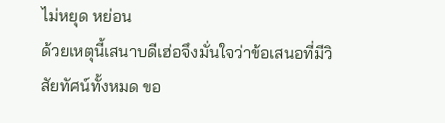ไม่หยุด หย่อน
ด้วยเหตุนี้เสนาบดีเฮ่อจึงมั่นใจว่าข้อเสนอที่มีวิสัยทัศน์ทั้งหมด ขอ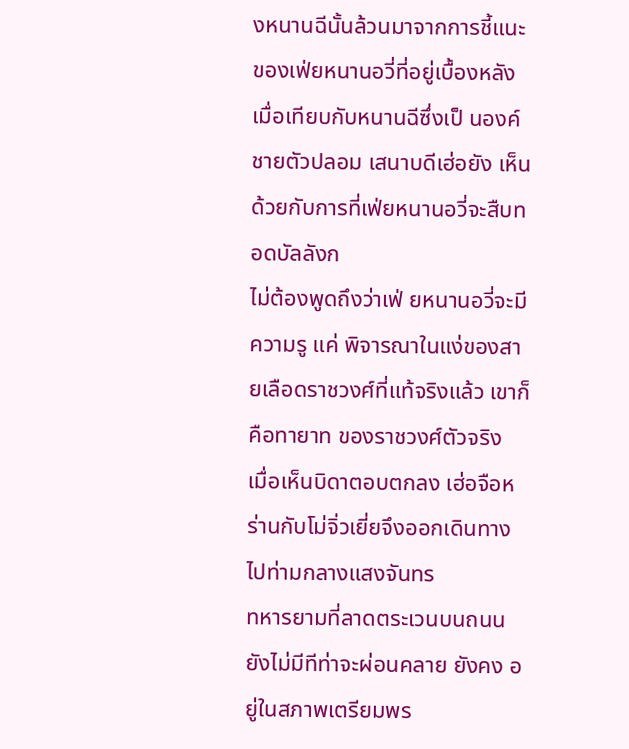งหนานฉีนั้นล้วนมาจากการชี้แนะของเฟ่ยหนานอวี่ที่อยู่เบื้องหลัง
เมื่อเทียบกับหนานฉีซึ่งเป็ นองค์ชายตัวปลอม เสนาบดีเฮ่อยัง เห็นด้วยกับการที่เฟ่ยหนานอวี่จะสืบทอดบัลลังก
ไม่ต้องพูดถึงว่าเฟ่ ยหนานอวี่จะมีความรู แค่ พิจารณาในแง่ของสายเลือดราชวงศ์ที่แท้จริงแล้ว เขาก็คือทายาท ของราชวงศ์ตัวจริง
เมื่อเห็นบิดาตอบตกลง เฮ่อจือหร่านกับโม่จิ่วเยี่ยจึงออกเดินทาง ไปท่ามกลางแสงจันทร
ทหารยามที่ลาดตระเวนบนถนนยังไม่มีทีท่าจะผ่อนคลาย ยังคง อยู่ในสภาพเตรียมพร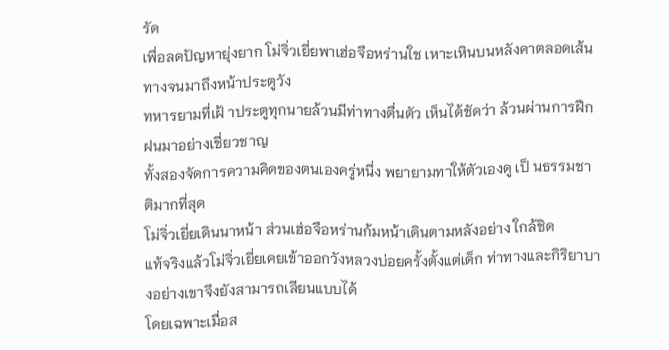รัด
เพื่อลดปัญหายุ่งยาก โม่จิ่วเยี่ยพาเฮ่อจือหร่านใช เหาะเหินบนหลังคาตลอดเส้นทางจนมาถึงหน้าประตูวัง
ทหารยามที่เฝ้ าประตูทุกนายล้วนมีท่าทางตื่นตัว เห็นได้ชัดว่า ล้วนผ่านการฝึกฝนมาอย่างเชี่ยวชาญ
ทั้งสองจัดการความคิดของตนเองครู่หนึ่ง พยายามทาให้ตัวเองดู เป็ นธรรมชาติมากที่สุด
โม่จิ่วเยี่ยเดินนาหน้า ส่วนเฮ่อจือหร่านก้มหน้าเดินตามหลังอย่าง ใกล้ชิด
แท้จริงแล้วโม่จิ่วเยี่ยเคยเข้าออกวังหลวงบ่อยครั้งตั้งแต่เด็ก ท่าทางและกิริยาบางอย่างเขาจึงยังสามารถเลียนแบบได้
โดยเฉพาะเมื่อส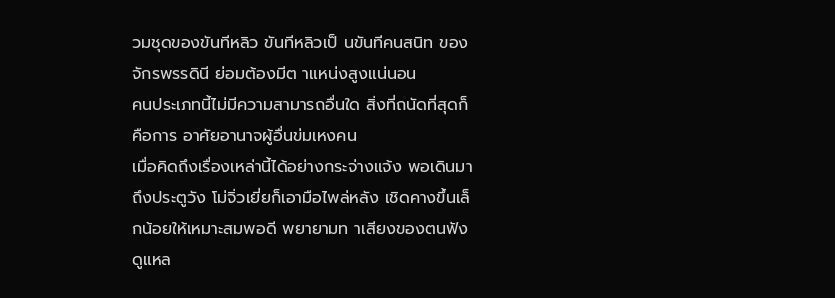วมชุดของขันทีหลิว ขันทีหลิวเป็ นขันทีคนสนิท ของจักรพรรดินี ย่อมต้องมีต าแหน่งสูงแน่นอน
คนประเภทนี้ไม่มีความสามารถอื่นใด สิ่งที่ถนัดที่สุดก็คือการ อาศัยอานาจผู้อื่นข่มเหงคน
เมื่อคิดถึงเรื่องเหล่านี้ได้อย่างกระจ่างแจ้ง พอเดินมาถึงประตูวัง โม่จิ่วเยี่ยก็เอามือไพล่หลัง เชิดคางขึ้นเล็กน้อยให้เหมาะสมพอดี พยายามท าเสียงของตนฟังดูแหล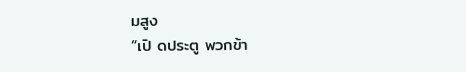มสูง
“เปิ ดประตู พวกข้า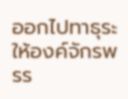ออกไปทาธุระให้องค์จักรพรร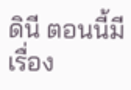ดินี ตอนนี้มี เรื่อง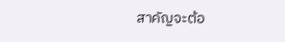สาคัญจะต้อ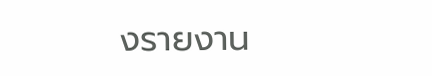งรายงาน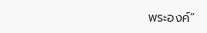พระองค์”